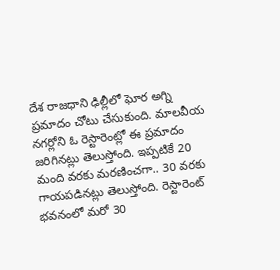దేశ రాజధాని ఢిల్లీలో ఘోర అగ్ని ప్రమాదం చోటు చేసుకుంది. మాలవీయ నగర్లోని ఓ రెస్టారెంట్లో ఈ ప్రమాదం జరిగినట్లు తెలుస్తోంది. ఇప్పటికే 20 మంది వరకు మరణించగా.. 30 వరకు గాయపడినట్లు తెలుస్తోంది. రెస్టారెంట్ భవనంలో మరో 30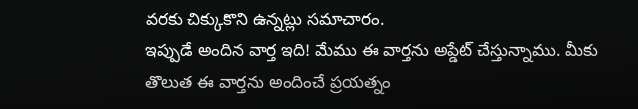వరకు చిక్కుకొని ఉన్నట్లు సమాచారం.
ఇప్పుడే అందిన వార్త ఇది! మేము ఈ వార్తను అప్డేట్ చేస్తున్నాము. మీకు తొలుత ఈ వార్తను అందించే ప్రయత్నం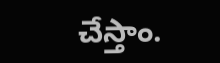చేస్తాం.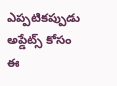ఎప్పటికప్పుడు అప్డేట్స్ కోసం ఈ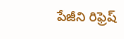పేజీని రిఫ్రెష్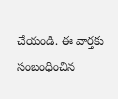చేయండి. ఈ వార్తకు సంబంధించిన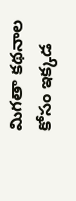మిగతా కథనాల కోసం ఇక్కడ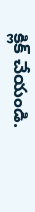క్లిక్ చేయండి.